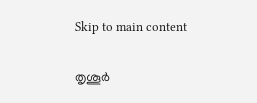Skip to main content

തൃശൂര്‍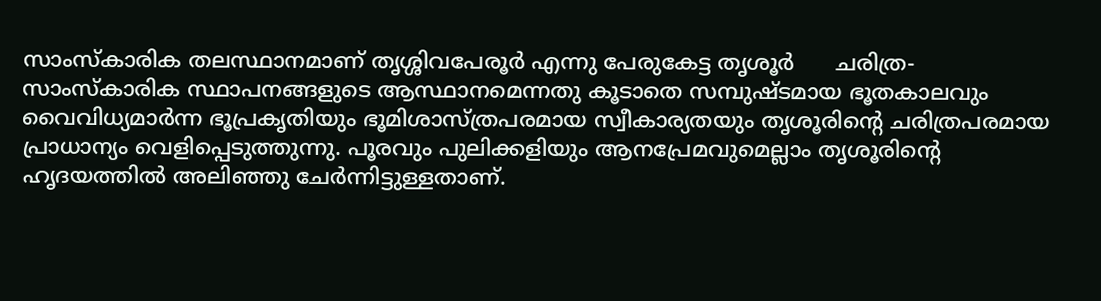സാംസ്കാരിക തലസ്ഥാനമാണ് തൃശ്ശിവപേരൂര്‍ എന്നു പേരുകേട്ട തൃശൂര്‍      ചരിത്ര-സാംസ്കാരിക സ്ഥാപനങ്ങളുടെ ആസ്ഥാനമെന്നതു കൂടാതെ സമ്പുഷ്ടമായ ഭൂതകാലവും വൈവിധ്യമാര്‍ന്ന ഭൂപ്രകൃതിയും ഭൂമിശാസ്ത്രപരമായ സ്വീകാര്യതയും തൃശൂരിന്റെ ചരിത്രപരമായ പ്രാധാന്യം വെളിപ്പെടുത്തുന്നു. പൂരവും പുലിക്കളിയും ആനപ്രേമവുമെല്ലാം തൃശൂരിന്റെ ഹൃദയത്തില്‍ അലിഞ്ഞു ചേര്‍ന്നിട്ടുള്ളതാണ്.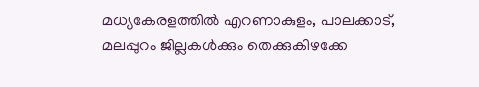മധ്യകേരളത്തില്‍ എറണാകുളം, പാലക്കാട്, മലപ്പുറം ജില്ലകള്‍ക്കും തെക്കുകിഴക്കേ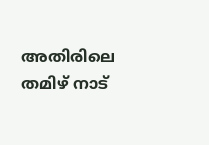അതിരിലെ തമിഴ് നാട്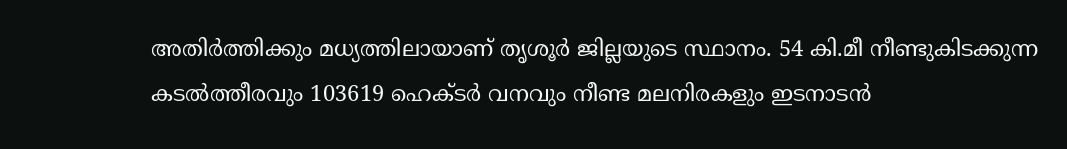അതിര്‍ത്തിക്കും മധ്യത്തിലായാണ് തൃശൂര്‍ ജില്ലയുടെ സ്ഥാനം. 54 കി.മീ നീണ്ടുകിടക്കുന്ന കടല്‍ത്തീരവും 103619 ഹെക്ടര്‍ വനവും നീണ്ട മലനിരകളും ഇടനാടന്‍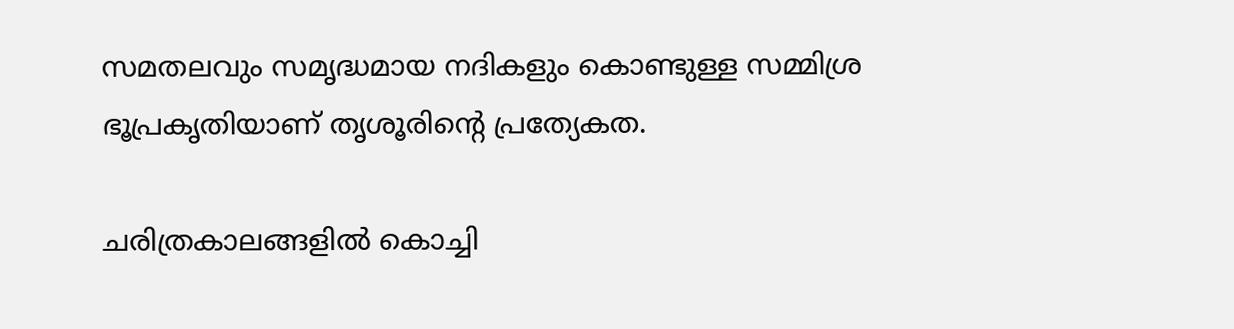സമതലവും സമൃദ്ധമായ നദികളും കൊണ്ടുള്ള സമ്മിശ്ര ഭൂപ്രകൃതിയാണ് തൃശൂരിന്റെ പ്രത്യേകത.

ചരിത്രകാലങ്ങളില്‍ കൊച്ചി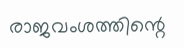രാജവംശത്തിന്റെ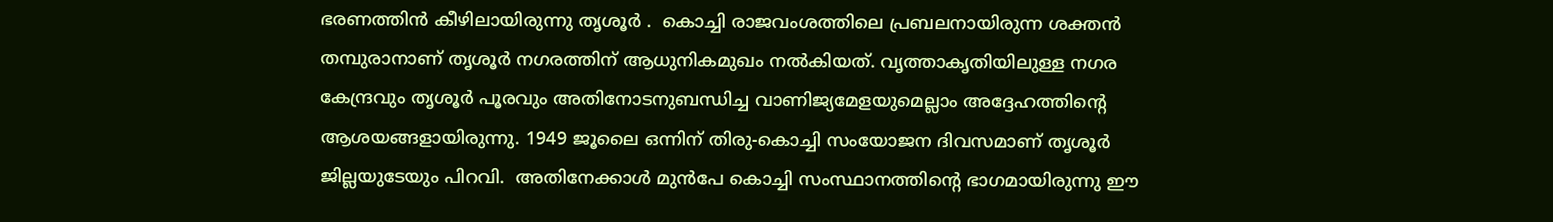ഭരണത്തിന്‍ കീഴിലായിരുന്നു തൃശൂര്‍ .  കൊച്ചി രാജവംശത്തിലെ പ്രബലനായിരുന്ന ശക്തന്‍ തമ്പുരാനാണ് തൃശൂര്‍ നഗരത്തിന് ആധുനികമുഖം നല്‍കിയത്. വൃത്താകൃതിയിലുള്ള നഗര കേന്ദ്രവും തൃശൂര്‍ പൂരവും അതിനോടനുബന്ധിച്ച വാണിജ്യമേളയുമെല്ലാം അദ്ദേഹത്തിന്റെ ആശയങ്ങളായിരുന്നു. 1949 ജൂലൈ ഒന്നിന് തിരു-കൊച്ചി സംയോജന ദിവസമാണ് തൃശൂര്‍ ജില്ലയുടേയും പിറവി.  അതിനേക്കാള്‍ മുന്‍പേ കൊച്ചി സംസ്ഥാനത്തിന്റെ ഭാഗമായിരുന്നു ഈ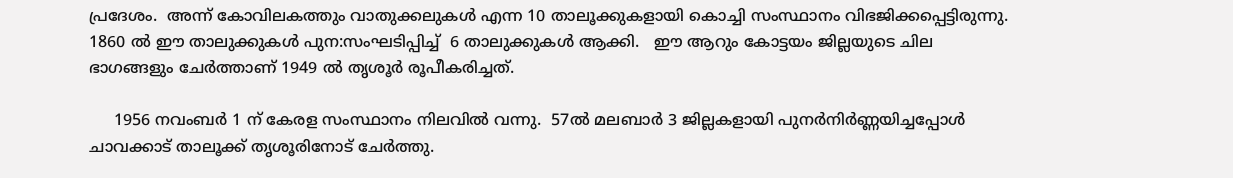പ്രദേശം.  അന്ന് കോവിലകത്തും വാതുക്കലുകള്‍ എന്ന 10 താലൂക്കുകളായി കൊച്ചി സംസ്ഥാനം വിഭജിക്കപ്പെട്ടിരുന്നു.  1860 ല്‍ ഈ താലുക്കുകള്‍ പുന:സംഘടിപ്പിച്ച്  6 താലുക്കുകള്‍ ആക്കി.   ഈ ആറും കോട്ടയം ജില്ലയുടെ ചില ഭാഗങ്ങളും ചേര്‍ത്താണ് 1949 ല്‍ തൃശൂര്‍ രൂപീകരിച്ചത്.

     1956 നവംബര്‍ 1 ന് കേരള സംസ്ഥാനം നിലവില്‍ വന്നു.  57ല്‍ മലബാര്‍ 3 ജില്ലകളായി പുനര്‍നിര്‍ണ്ണയിച്ചപ്പോള്‍ ചാവക്കാട് താലൂക്ക് തൃശൂരിനോട് ചേര്‍ത്തു.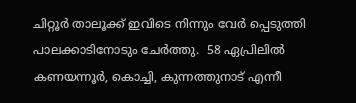ചിറ്റൂര്‍ താലൂക്ക് ഇവിടെ നിന്നും വേര്‍ പ്പെടുത്തി പാലക്കാടിനോടും ചേര്‍ത്തു.  58 ഏപ്രിലില്‍ കണയന്നൂര്‍, കൊച്ചി, കുന്നത്തുനാട് എന്നീ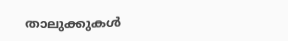താലുക്കുകള്‍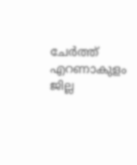ചേര്‍ത്ത് എറണാകുളം ജില്ല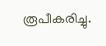രൂപീകരിച്ചു.